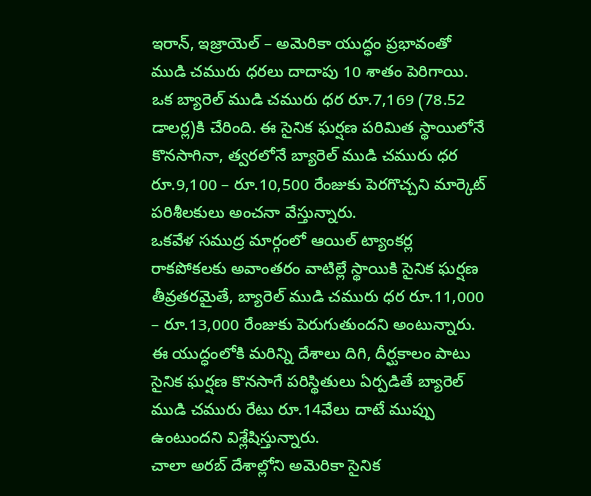ఇరాన్, ఇజ్రాయెల్ – అమెరికా యుద్ధం ప్రభావంతో ముడి చమురు ధరలు దాదాపు 10 శాతం పెరిగాయి. ఒక బ్యారెల్ ముడి చమురు ధర రూ.7,169 (78.52 డాలర్ల)కి చేరింది. ఈ సైనిక ఘర్షణ పరిమిత స్థాయిలోనే కొనసాగినా, త్వరలోనే బ్యారెల్ ముడి చమురు ధర రూ.9,100 – రూ.10,500 రేంజుకు పెరగొచ్చని మార్కెట్ పరిశీలకులు అంచనా వేస్తున్నారు.
ఒకవేళ సముద్ర మార్గంలో ఆయిల్ ట్యాంకర్ల రాకపోకలకు అవాంతరం వాటిల్లే స్థాయికి సైనిక ఘర్షణ తీవ్రతరమైతే, బ్యారెల్ ముడి చమురు ధర రూ.11,000 – రూ.13,000 రేంజుకు పెరుగుతుందని అంటున్నారు. ఈ యుద్ధంలోకి మరిన్ని దేశాలు దిగి, దీర్ఘకాలం పాటు సైనిక ఘర్షణ కొనసాగే పరిస్థితులు ఏర్పడితే బ్యారెల్ ముడి చమురు రేటు రూ.14వేలు దాటే ముప్పు ఉంటుందని విశ్లేషిస్తున్నారు.
చాలా అరబ్ దేశాల్లోని అమెరికా సైనిక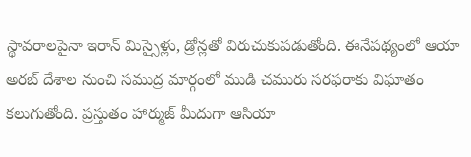స్థావరాలపైనా ఇరాన్ మిస్సైళ్లు, డ్రోన్లతో విరుచుకుపడుతోంది. ఈనేపథ్యంలో ఆయా అరబ్ దేశాల నుంచి సముద్ర మార్గంలో ముడి చమురు సరఫరాకు విఘాతం కలుగుతోంది. ప్రస్తుతం హార్ముజ్ మీదుగా ఆసియా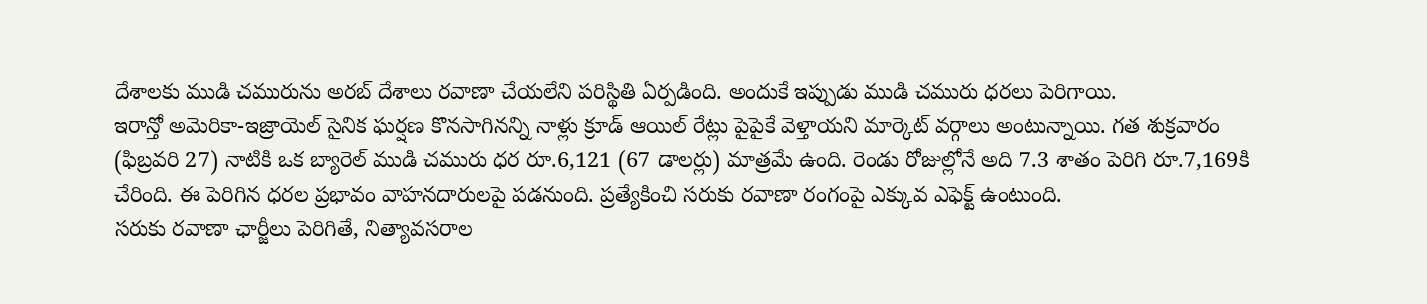దేశాలకు ముడి చమురును అరబ్ దేశాలు రవాణా చేయలేని పరిస్థితి ఏర్పడింది. అందుకే ఇప్పుడు ముడి చమురు ధరలు పెరిగాయి.
ఇరాన్తో అమెరికా-ఇజ్రాయెల్ సైనిక ఘర్షణ కొనసాగినన్ని నాళ్లు క్రూడ్ ఆయిల్ రేట్లు పైపైకే వెళ్తాయని మార్కెట్ వర్గాలు అంటున్నాయి. గత శుక్రవారం (ఫిబ్రవరి 27) నాటికి ఒక బ్యారెల్ ముడి చమురు ధర రూ.6,121 (67 డాలర్లు) మాత్రమే ఉంది. రెండు రోజుల్లోనే అది 7.3 శాతం పెరిగి రూ.7,169కి చేరింది. ఈ పెరిగిన ధరల ప్రభావం వాహనదారులపై పడనుంది. ప్రత్యేకించి సరుకు రవాణా రంగంపై ఎక్కువ ఎఫెక్ట్ ఉంటుంది.
సరుకు రవాణా ఛార్జీలు పెరిగితే, నిత్యావసరాల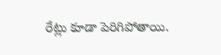రేట్లు కూడా పెరిగిపోతాయి.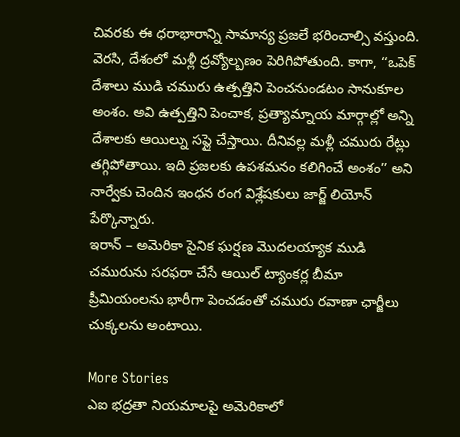చివరకు ఈ ధరాభారాన్ని సామాన్య ప్రజలే భరించాల్సి వస్తుంది. వెరసి, దేశంలో మళ్లీ ద్రవ్యోల్బణం పెరిగిపోతుంది. కాగా, ‘‘ఒపెక్ దేశాలు ముడి చమురు ఉత్పత్తిని పెంచనుండటం సానుకూల అంశం. అవి ఉత్పత్తిని పెంచాక, ప్రత్యామ్నాయ మార్గాల్లో అన్ని దేశాలకు ఆయిల్ను సప్లై చేస్తాయి. దీనివల్ల మళ్లీ చమురు రేట్లు తగ్గిపోతాయి. ఇది ప్రజలకు ఉపశమనం కలిగించే అంశం’’ అని నార్వేకు చెందిన ఇంధన రంగ విశ్లేషకులు జార్జ్ లియోన్ పేర్కొన్నారు.
ఇరాన్ – అమెరికా సైనిక ఘర్షణ మొదలయ్యాక ముడి చమురును సరఫరా చేసే ఆయిల్ ట్యాంకర్ల బీమా ప్రీమియంలను భారీగా పెంచడంతో చమురు రవాణా ఛార్జీలు చుక్కలను అంటాయి.

More Stories
ఎఐ భద్రతా నియమాలపై అమెరికాలో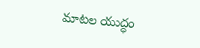మాటల యుద్ధం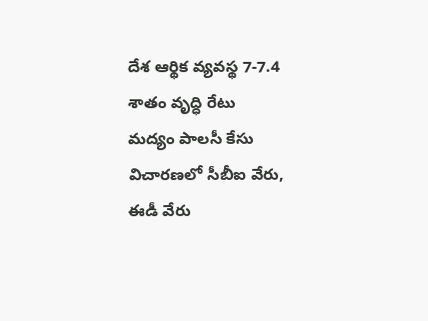దేశ ఆర్థిక వ్యవస్థ 7-7.4 శాతం వృద్ధి రేటు
మద్యం పాలసీ కేసు విచారణలో సీబీఐ వేరు, ఈడీ వేరు